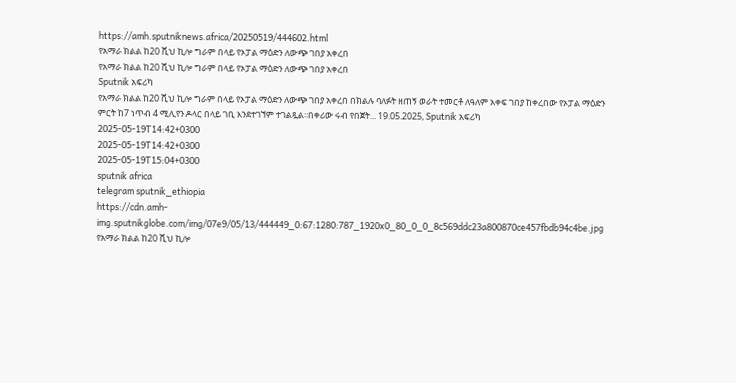https://amh.sputniknews.africa/20250519/444602.html
የአማራ ክልል ከ20 ሺህ ኪሎ ግራም በላይ የኦፓል ማዕድን ለውጭ ገበያ አቀረበ
የአማራ ክልል ከ20 ሺህ ኪሎ ግራም በላይ የኦፓል ማዕድን ለውጭ ገበያ አቀረበ
Sputnik አፍሪካ
የአማራ ክልል ከ20 ሺህ ኪሎ ግራም በላይ የኦፓል ማዕድን ለውጭ ገበያ አቀረበ በክልሉ ባለፉት ዘጠኝ ወራት ተመርቶ ለዓለም አቀፍ ገበያ ከቀረበው የኦፓል ማዕድን ምርት ከ7 ነጥብ 4 ሚሊየን ዶላር በላይ ገቢ እንደተገኘም ተገልጿል፡፡በቀሪው ሩብ የበጀት... 19.05.2025, Sputnik አፍሪካ
2025-05-19T14:42+0300
2025-05-19T14:42+0300
2025-05-19T15:04+0300
sputnik africa
telegram sputnik_ethiopia
https://cdn.amh-img.sputnikglobe.com/img/07e9/05/13/444449_0:67:1280:787_1920x0_80_0_0_8c569ddc23a800870ce457fbdb94c4be.jpg
የአማራ ክልል ከ20 ሺህ ኪሎ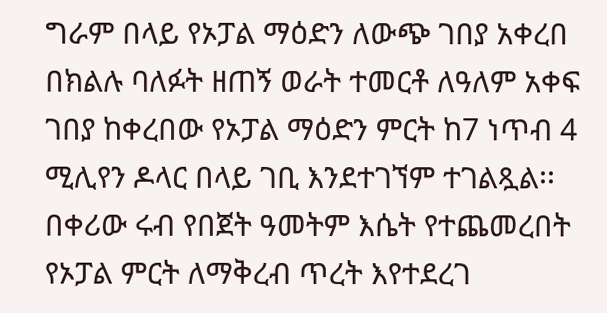ግራም በላይ የኦፓል ማዕድን ለውጭ ገበያ አቀረበ በክልሉ ባለፉት ዘጠኝ ወራት ተመርቶ ለዓለም አቀፍ ገበያ ከቀረበው የኦፓል ማዕድን ምርት ከ7 ነጥብ 4 ሚሊየን ዶላር በላይ ገቢ እንደተገኘም ተገልጿል፡፡በቀሪው ሩብ የበጀት ዓመትም እሴት የተጨመረበት የኦፓል ምርት ለማቅረብ ጥረት እየተደረገ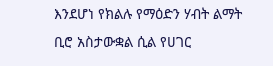እንደሆነ የክልሉ የማዕድን ሃብት ልማት ቢሮ አስታውቋል ሲል የሀገር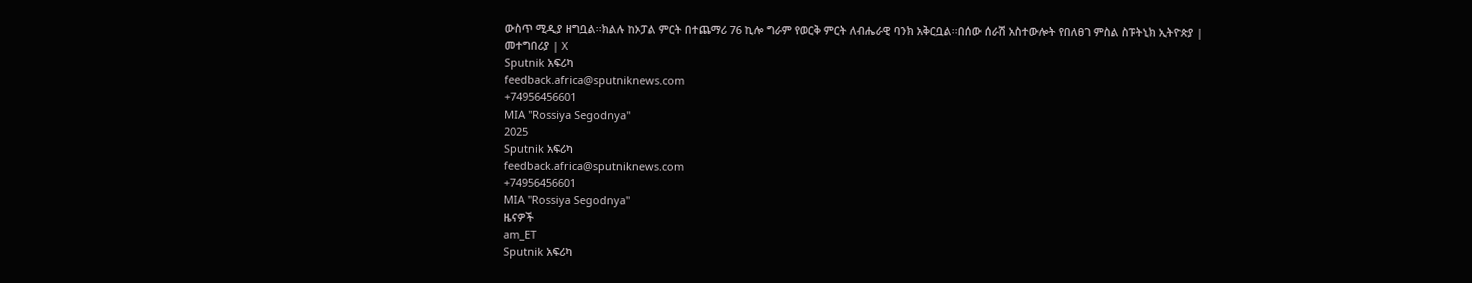ውስጥ ሚዲያ ዘግቧል፡፡ክልሉ ከኦፓል ምርት በተጨማሪ 76 ኪሎ ግራም የወርቅ ምርት ለብሔራዊ ባንክ አቅርቧል፡፡በሰው ሰራሽ አስተውሎት የበለፀገ ምስል ስፑትኒክ ኢትዮጵያ | መተግበሪያ | X
Sputnik አፍሪካ
feedback.africa@sputniknews.com
+74956456601
MIA "Rossiya Segodnya"
2025
Sputnik አፍሪካ
feedback.africa@sputniknews.com
+74956456601
MIA "Rossiya Segodnya"
ዜናዎች
am_ET
Sputnik አፍሪካ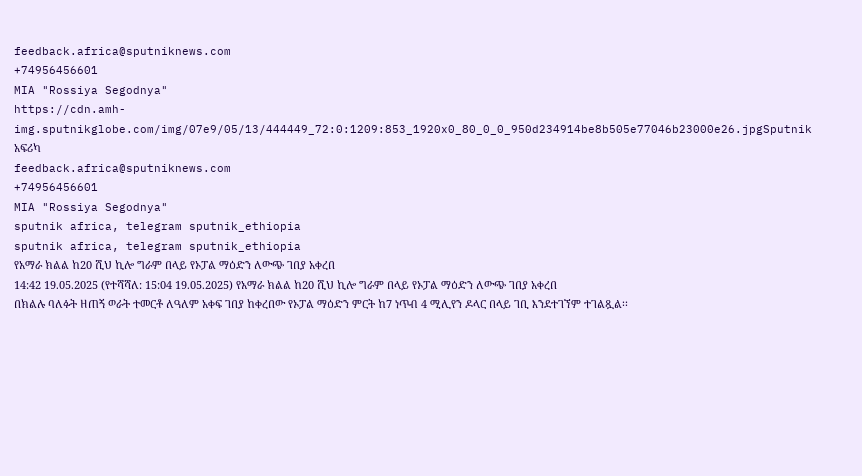feedback.africa@sputniknews.com
+74956456601
MIA "Rossiya Segodnya"
https://cdn.amh-img.sputnikglobe.com/img/07e9/05/13/444449_72:0:1209:853_1920x0_80_0_0_950d234914be8b505e77046b23000e26.jpgSputnik አፍሪካ
feedback.africa@sputniknews.com
+74956456601
MIA "Rossiya Segodnya"
sputnik africa, telegram sputnik_ethiopia
sputnik africa, telegram sputnik_ethiopia
የአማራ ክልል ከ20 ሺህ ኪሎ ግራም በላይ የኦፓል ማዕድን ለውጭ ገበያ አቀረበ
14:42 19.05.2025 (የተሻሻለ: 15:04 19.05.2025) የአማራ ክልል ከ20 ሺህ ኪሎ ግራም በላይ የኦፓል ማዕድን ለውጭ ገበያ አቀረበ
በክልሉ ባለፉት ዘጠኝ ወራት ተመርቶ ለዓለም አቀፍ ገበያ ከቀረበው የኦፓል ማዕድን ምርት ከ7 ነጥብ 4 ሚሊየን ዶላር በላይ ገቢ እንደተገኘም ተገልጿል፡፡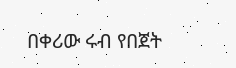በቀሪው ሩብ የበጀት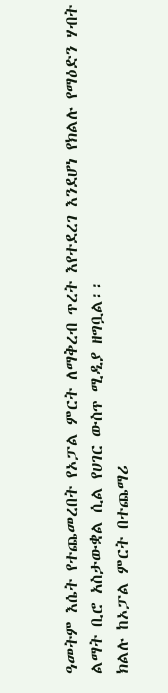ዓመትም እሴት የተጨመረበት የኦፓል ምርት ለማቅረብ ጥረት እየተደረገ እንደሆነ የክልሉ የማዕድን ሃብት ልማት ቢሮ አስታውቋል ሲል የሀገር ውስጥ ሚዲያ ዘግቧል፡፡
ክልሉ ከኦፓል ምርት በተጨማሪ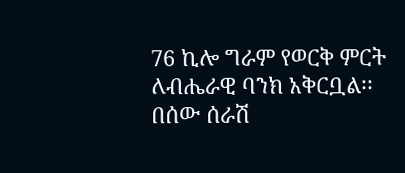76 ኪሎ ግራም የወርቅ ምርት ለብሔራዊ ባንክ አቅርቧል፡፡
በሰው ሰራሽ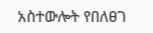አስተውሎት የበለፀገ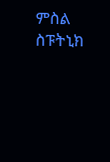ምስል
ስፑትኒክ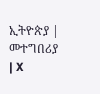ኢትዮጵያ | መተግበሪያ | X